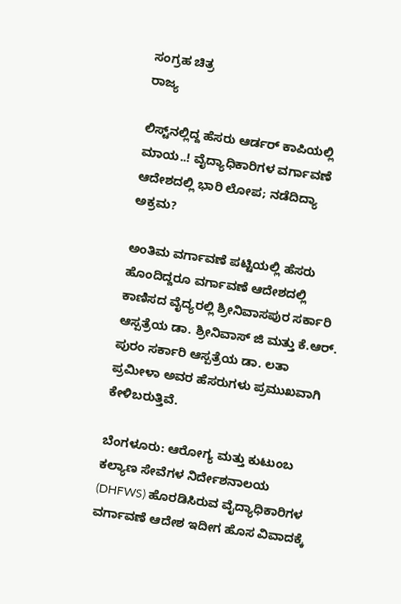ಸಂಗ್ರಹ ಚಿತ್ರ
ರಾಜ್ಯ

ಲಿಸ್ಟ್‌ನಲ್ಲಿದ್ದ ಹೆಸರು ಆರ್ಡರ್ ಕಾಪಿಯಲ್ಲಿ ಮಾಯ..! ವೈದ್ಯಾಧಿಕಾರಿಗಳ ವರ್ಗಾವಣೆ ಆದೇಶದಲ್ಲಿ ಭಾರಿ ಲೋಪ; ನಡೆದಿದ್ಯಾ ಅಕ್ರಮ?

ಅಂತಿಮ ವರ್ಗಾವಣೆ ಪಟ್ಟಿಯಲ್ಲಿ ಹೆಸರು ಹೊಂದಿದ್ದರೂ ವರ್ಗಾವಣೆ ಆದೇಶದಲ್ಲಿ ಕಾಣಿಸದ ವೈದ್ಯರಲ್ಲಿ ಶ್ರೀನಿವಾಸಪುರ ಸರ್ಕಾರಿ ಆಸ್ಪತ್ರೆಯ ಡಾ. ಶ್ರೀನಿವಾಸ್ ಜಿ ಮತ್ತು ಕೆ.ಆರ್. ಪುರಂ ಸರ್ಕಾರಿ ಆಸ್ಪತ್ರೆಯ ಡಾ. ಲತಾ ಪ್ರಮೀಳಾ ಅವರ ಹೆಸರುಗಳು ಪ್ರಮುಖವಾಗಿ ಕೇಳಿಬರುತ್ತಿವೆ.

ಬೆಂಗಳೂರು: ಆರೋಗ್ಯ ಮತ್ತು ಕುಟುಂಬ ಕಲ್ಯಾಣ ಸೇವೆಗಳ ನಿರ್ದೇಶನಾಲಯ (DHFWS) ಹೊರಡಿಸಿರುವ ವೈದ್ಯಾಧಿಕಾರಿಗಳ ವರ್ಗಾವಣೆ ಆದೇಶ ಇದೀಗ ಹೊಸ ವಿವಾದಕ್ಕೆ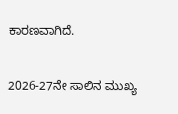ಕಾರಣವಾಗಿದೆ.

2026-27ನೇ ಸಾಲಿನ ಮುಖ್ಯ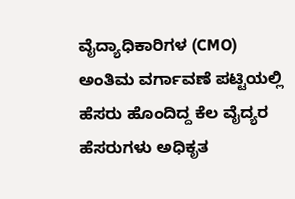ವೈದ್ಯಾಧಿಕಾರಿಗಳ (CMO) ಅಂತಿಮ ವರ್ಗಾವಣೆ ಪಟ್ಟಿಯಲ್ಲಿ ಹೆಸರು ಹೊಂದಿದ್ದ ಕೆಲ ವೈದ್ಯರ ಹೆಸರುಗಳು ಅಧಿಕೃತ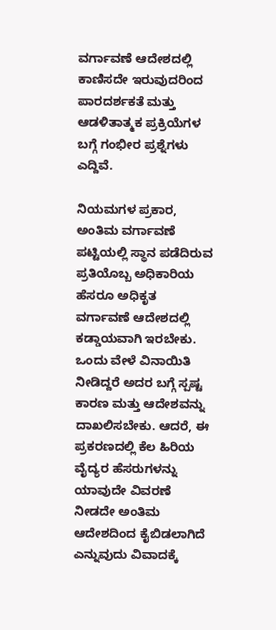ವರ್ಗಾವಣೆ ಆದೇಶದಲ್ಲಿ ಕಾಣಿಸದೇ ಇರುವುದರಿಂದ ಪಾರದರ್ಶಕತೆ ಮತ್ತು ಆಡಳಿತಾತ್ಮಕ ಪ್ರಕ್ರಿಯೆಗಳ ಬಗ್ಗೆ ಗಂಭೀರ ಪ್ರಶ್ನೆಗಳು ಎದ್ದಿವೆ.

ನಿಯಮಗಳ ಪ್ರಕಾರ, ಅಂತಿಮ ವರ್ಗಾವಣೆ ಪಟ್ಟಿಯಲ್ಲಿ ಸ್ಥಾನ ಪಡೆದಿರುವ ಪ್ರತಿಯೊಬ್ಬ ಅಧಿಕಾರಿಯ ಹೆಸರೂ ಅಧಿಕೃತ ವರ್ಗಾವಣೆ ಆದೇಶದಲ್ಲಿ ಕಡ್ಡಾಯವಾಗಿ ಇರಬೇಕು. ಒಂದು ವೇಳೆ ವಿನಾಯಿತಿ ನೀಡಿದ್ದರೆ ಅದರ ಬಗ್ಗೆ ಸ್ಪಷ್ಟ ಕಾರಣ ಮತ್ತು ಆದೇಶವನ್ನು ದಾಖಲಿಸಬೇಕು. ಆದರೆ, ಈ ಪ್ರಕರಣದಲ್ಲಿ ಕೆಲ ಹಿರಿಯ ವೈದ್ಯರ ಹೆಸರುಗಳನ್ನು ಯಾವುದೇ ವಿವರಣೆ ನೀಡದೇ ಅಂತಿಮ ಆದೇಶದಿಂದ ಕೈಬಿಡಲಾಗಿದೆ ಎನ್ನುವುದು ವಿವಾದಕ್ಕೆ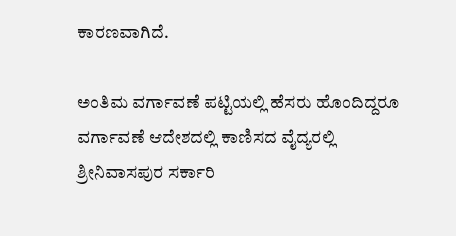ಕಾರಣವಾಗಿದೆ.

ಅಂತಿಮ ವರ್ಗಾವಣೆ ಪಟ್ಟಿಯಲ್ಲಿ ಹೆಸರು ಹೊಂದಿದ್ದರೂ ವರ್ಗಾವಣೆ ಆದೇಶದಲ್ಲಿ ಕಾಣಿಸದ ವೈದ್ಯರಲ್ಲಿ ಶ್ರೀನಿವಾಸಪುರ ಸರ್ಕಾರಿ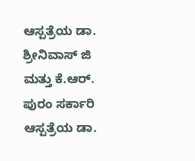ಆಸ್ಪತ್ರೆಯ ಡಾ. ಶ್ರೀನಿವಾಸ್ ಜಿ ಮತ್ತು ಕೆ.ಆರ್. ಪುರಂ ಸರ್ಕಾರಿ ಆಸ್ಪತ್ರೆಯ ಡಾ.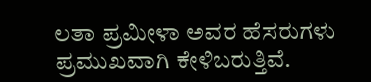ಲತಾ ಪ್ರಮೀಳಾ ಅವರ ಹೆಸರುಗಳು ಪ್ರಮುಖವಾಗಿ ಕೇಳಿಬರುತ್ತಿವೆ.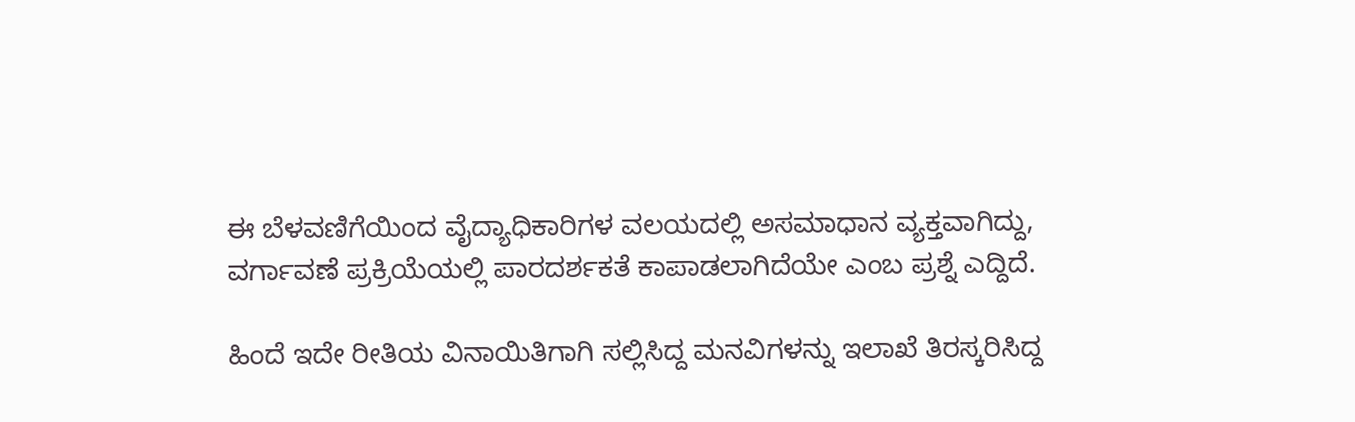ಈ ಬೆಳವಣಿಗೆಯಿಂದ ವೈದ್ಯಾಧಿಕಾರಿಗಳ ವಲಯದಲ್ಲಿ ಅಸಮಾಧಾನ ವ್ಯಕ್ತವಾಗಿದ್ದು, ವರ್ಗಾವಣೆ ಪ್ರಕ್ರಿಯೆಯಲ್ಲಿ ಪಾರದರ್ಶಕತೆ ಕಾಪಾಡಲಾಗಿದೆಯೇ ಎಂಬ ಪ್ರಶ್ನೆ ಎದ್ದಿದೆ.

ಹಿಂದೆ ಇದೇ ರೀತಿಯ ವಿನಾಯಿತಿಗಾಗಿ ಸಲ್ಲಿಸಿದ್ದ ಮನವಿಗಳನ್ನು ಇಲಾಖೆ ತಿರಸ್ಕರಿಸಿದ್ದ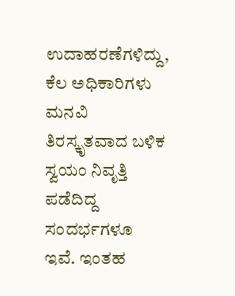ಉದಾಹರಣೆಗಳಿದ್ದು, ಕೆಲ ಅಧಿಕಾರಿಗಳು ಮನವಿ ತಿರಸ್ಕೃತವಾದ ಬಳಿಕ ಸ್ವಯಂ ನಿವೃತ್ತಿ ಪಡೆದಿದ್ದ ಸಂದರ್ಭಗಳೂ ಇವೆ. ಇಂತಹ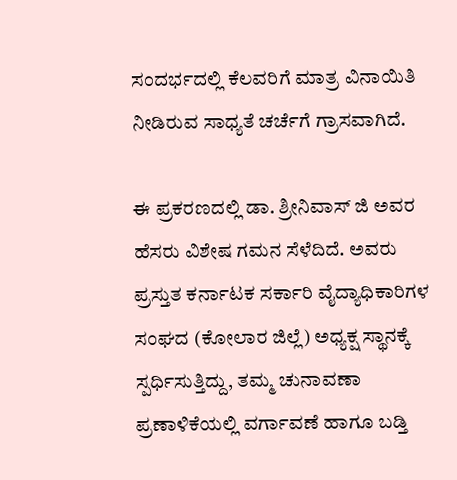ಸಂದರ್ಭದಲ್ಲಿ ಕೆಲವರಿಗೆ ಮಾತ್ರ ವಿನಾಯಿತಿ ನೀಡಿರುವ ಸಾಧ್ಯತೆ ಚರ್ಚೆಗೆ ಗ್ರಾಸವಾಗಿದೆ.

ಈ ಪ್ರಕರಣದಲ್ಲಿ ಡಾ. ಶ್ರೀನಿವಾಸ್ ಜಿ ಅವರ ಹೆಸರು ವಿಶೇಷ ಗಮನ ಸೆಳೆದಿದೆ. ಅವರು ಪ್ರಸ್ತುತ ಕರ್ನಾಟಕ ಸರ್ಕಾರಿ ವೈದ್ಯಾಧಿಕಾರಿಗಳ ಸಂಘದ (ಕೋಲಾರ ಜಿಲ್ಲೆ) ಅಧ್ಯಕ್ಷ ಸ್ಥಾನಕ್ಕೆ ಸ್ಪರ್ಧಿಸುತ್ತಿದ್ದು, ತಮ್ಮ ಚುನಾವಣಾ ಪ್ರಣಾಳಿಕೆಯಲ್ಲಿ ವರ್ಗಾವಣೆ ಹಾಗೂ ಬಡ್ತಿ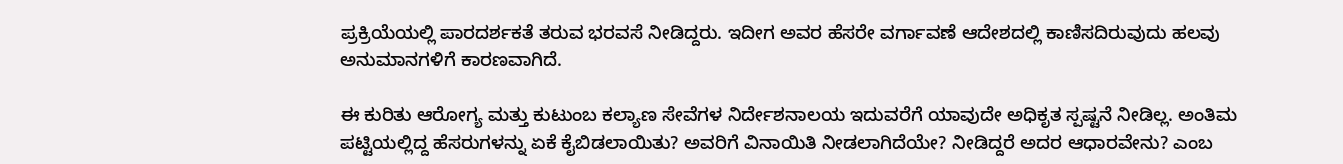ಪ್ರಕ್ರಿಯೆಯಲ್ಲಿ ಪಾರದರ್ಶಕತೆ ತರುವ ಭರವಸೆ ನೀಡಿದ್ದರು. ಇದೀಗ ಅವರ ಹೆಸರೇ ವರ್ಗಾವಣೆ ಆದೇಶದಲ್ಲಿ ಕಾಣಿಸದಿರುವುದು ಹಲವು ಅನುಮಾನಗಳಿಗೆ ಕಾರಣವಾಗಿದೆ.

ಈ ಕುರಿತು ಆರೋಗ್ಯ ಮತ್ತು ಕುಟುಂಬ ಕಲ್ಯಾಣ ಸೇವೆಗಳ ನಿರ್ದೇಶನಾಲಯ ಇದುವರೆಗೆ ಯಾವುದೇ ಅಧಿಕೃತ ಸ್ಪಷ್ಟನೆ ನೀಡಿಲ್ಲ. ಅಂತಿಮ ಪಟ್ಟಿಯಲ್ಲಿದ್ದ ಹೆಸರುಗಳನ್ನು ಏಕೆ ಕೈಬಿಡಲಾಯಿತು? ಅವರಿಗೆ ವಿನಾಯಿತಿ ನೀಡಲಾಗಿದೆಯೇ? ನೀಡಿದ್ದರೆ ಅದರ ಆಧಾರವೇನು? ಎಂಬ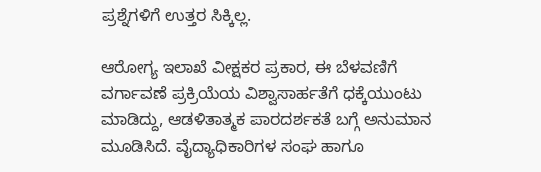ಪ್ರಶ್ನೆಗಳಿಗೆ ಉತ್ತರ ಸಿಕ್ಕಿಲ್ಲ.

ಆರೋಗ್ಯ ಇಲಾಖೆ ವೀಕ್ಷಕರ ಪ್ರಕಾರ, ಈ ಬೆಳವಣಿಗೆ ವರ್ಗಾವಣೆ ಪ್ರಕ್ರಿಯೆಯ ವಿಶ್ವಾಸಾರ್ಹತೆಗೆ ಧಕ್ಕೆಯುಂಟು ಮಾಡಿದ್ದು, ಆಡಳಿತಾತ್ಮಕ ಪಾರದರ್ಶಕತೆ ಬಗ್ಗೆ ಅನುಮಾನ ಮೂಡಿಸಿದೆ. ವೈದ್ಯಾಧಿಕಾರಿಗಳ ಸಂಘ ಹಾಗೂ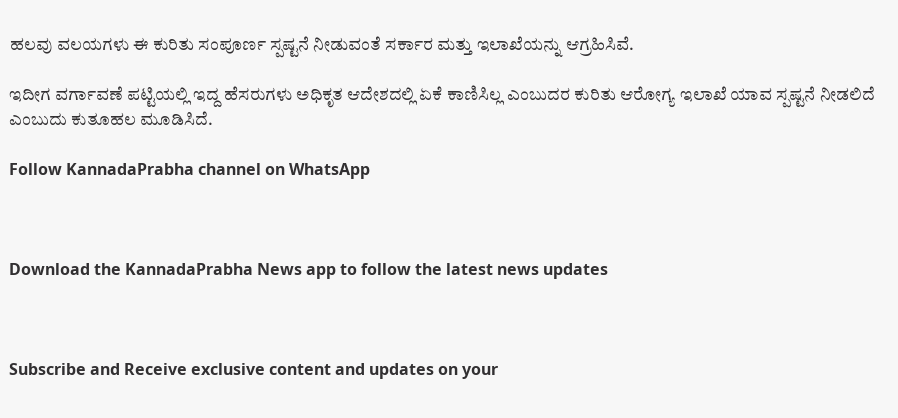ಹಲವು ವಲಯಗಳು ಈ ಕುರಿತು ಸಂಪೂರ್ಣ ಸ್ಪಷ್ಟನೆ ನೀಡುವಂತೆ ಸರ್ಕಾರ ಮತ್ತು ಇಲಾಖೆಯನ್ನು ಆಗ್ರಹಿಸಿವೆ.

ಇದೀಗ ವರ್ಗಾವಣೆ ಪಟ್ಟಿಯಲ್ಲಿ ಇದ್ದ ಹೆಸರುಗಳು ಅಧಿಕೃತ ಆದೇಶದಲ್ಲಿ ಏಕೆ ಕಾಣಿಸಿಲ್ಲ ಎಂಬುದರ ಕುರಿತು ಆರೋಗ್ಯ ಇಲಾಖೆ ಯಾವ ಸ್ಪಷ್ಟನೆ ನೀಡಲಿದೆ ಎಂಬುದು ಕುತೂಹಲ ಮೂಡಿಸಿದೆ.

Follow KannadaPrabha channel on WhatsApp



Download the KannadaPrabha News app to follow the latest news updates



Subscribe and Receive exclusive content and updates on your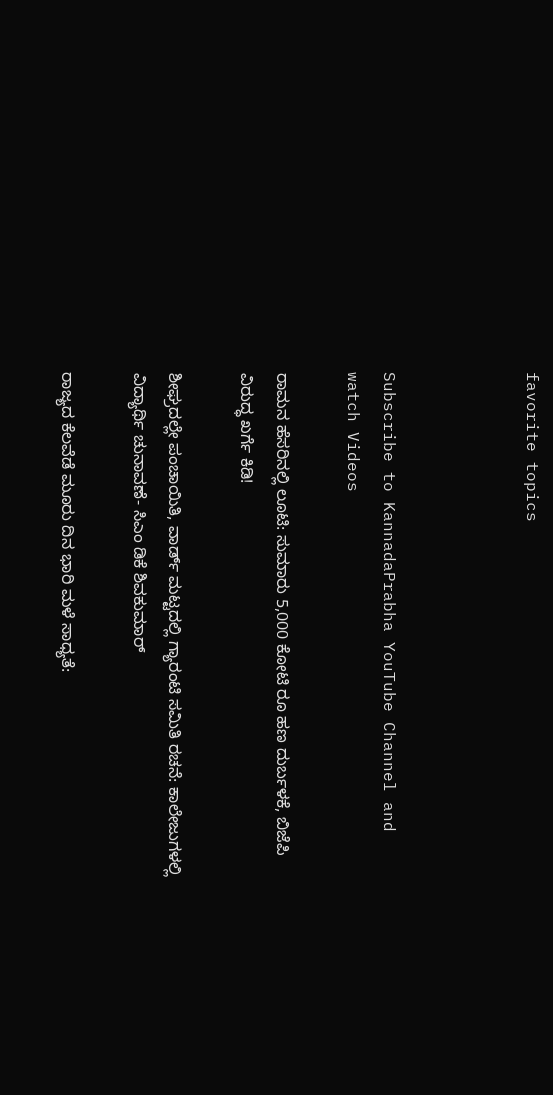favorite topics



Subscribe to KannadaPrabha YouTube Channel and watch Videos

ರಾಮನ ಹೆಸರಿನಲ್ಲಿ ಲೂಟಿ: ಸುಮಾರು 5,000 ಕೋಟಿ ರೂ ಹಣ ದುರ್ಬಳಕೆ, ಬಿಜೆಪಿ ವಿರುದ್ಧ ಖರ್ಗೆ ಕಿಡಿ!

ಶೀಘ್ರದಲ್ಲೇ ಪಂಚಾಯಿತಿ, ವಾರ್ಡ್ ಮಟ್ಟದಲ್ಲಿ ಗ್ಯಾರಂಟಿ ಸಮಿತಿ ರಚನೆ: ಕಾಲೇಜುಗಳಲ್ಲಿ ವಿದ್ಯಾರ್ಥಿ ಚುನಾವಣೆ- ಸಿಎಂ ಡಿಕೆ ಶಿವಕುಮಾರ್

ರಾಜ್ಯದ ಕೆಲವೆಡೆ ಮೂರು ದಿನ ಭಾರಿ ಮಳೆ ಸಾಧ್ಯತೆ: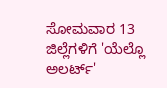ಸೋಮವಾರ 13 ಜಿಲ್ಲೆಗಳಿಗೆ 'ಯೆಲ್ಲೊ ಅಲರ್ಟ್'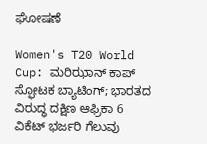ಘೋಷಣೆ

Women's T20 World Cup: ಮರಿಝಾನ್ ಕಾಪ್ ಸ್ಫೋಟಕ ಬ್ಯಾಟಿಂಗ್; ಭಾರತದ ವಿರುದ್ಧ ದಕ್ಷಿಣ ಆಫ್ರಿಕಾ 6 ವಿಕೆಟ್ ಭರ್ಜರಿ ಗೆಲುವು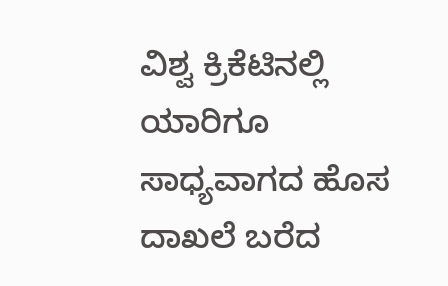ವಿಶ್ವ ಕ್ರಿಕೆಟಿನಲ್ಲಿ ಯಾರಿಗೂ ಸಾಧ್ಯವಾಗದ ಹೊಸ ದಾಖಲೆ ಬರೆದ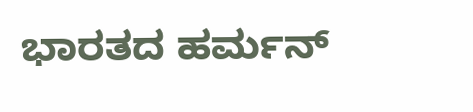ಭಾರತದ ಹರ್ಮನ್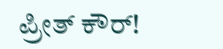ಪ್ರೀತ್ ಕೌರ್!